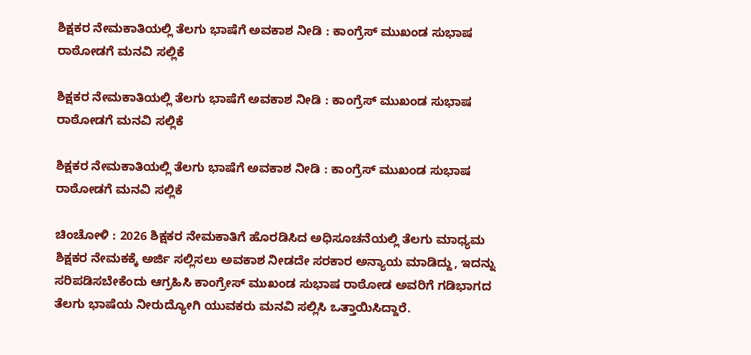ಶಿಕ್ಷಕರ ನೇಮಕಾತಿಯಲ್ಲಿ ತೆಲಗು ಭಾಷೆಗೆ ಅವಕಾಶ ನೀಡಿ : ಕಾಂಗ್ರೆಸ್ ಮುಖಂಡ ಸುಭಾಷ ರಾಠೋಡಗೆ ಮನವಿ ಸಲ್ಲಿಕೆ

ಶಿಕ್ಷಕರ ನೇಮಕಾತಿಯಲ್ಲಿ ತೆಲಗು ಭಾಷೆಗೆ ಅವಕಾಶ ನೀಡಿ : ಕಾಂಗ್ರೆಸ್ ಮುಖಂಡ ಸುಭಾಷ ರಾಠೋಡಗೆ ಮನವಿ ಸಲ್ಲಿಕೆ

ಶಿಕ್ಷಕರ ನೇಮಕಾತಿಯಲ್ಲಿ ತೆಲಗು ಭಾಷೆಗೆ ಅವಕಾಶ ನೀಡಿ : ಕಾಂಗ್ರೆಸ್ ಮುಖಂಡ ಸುಭಾಷ ರಾಠೋಡಗೆ ಮನವಿ ಸಲ್ಲಿಕೆ

ಚಿಂಚೋಳಿ : 2026 ಶಿಕ್ಷಕರ ನೇಮಕಾತಿಗೆ ಹೊರಡಿಸಿದ ಅಧಿಸೂಚನೆಯಲ್ಲಿ ತೆಲಗು ಮಾಧ್ಯಮ ಶಿಕ್ಷಕರ ನೇಮಕಕ್ಕೆ ಅರ್ಜಿ ಸಲ್ಲಿಸಲು ಅವಕಾಶ ನೀಡದೇ ಸರಕಾರ ಅನ್ಯಾಯ ಮಾಡಿದ್ದು, ಇದನ್ನು ಸರಿಪಡಿಸಬೇಕೆಂದು ಆಗ್ರಹಿಸಿ ಕಾಂಗ್ರೇಸ್ ಮುಖಂಡ ಸುಭಾಷ ರಾಠೋಡ ಅವರಿಗೆ ಗಡಿಭಾಗದ ತೆಲಗು ಭಾಷೆಯ ನೀರುದ್ಯೋಗಿ ಯುವಕರು ಮನವಿ ಸಲ್ಲಿಸಿ ಒತ್ತಾಯಿಸಿದ್ದಾರೆ.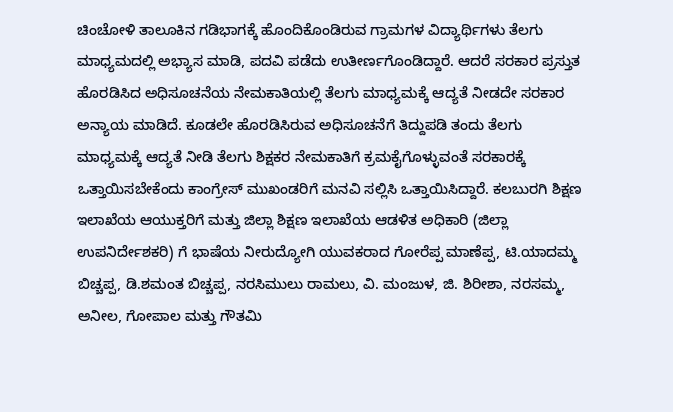ಚಿಂಚೋಳಿ ತಾಲೂಕಿನ ಗಡಿಭಾಗಕ್ಕೆ ಹೊಂದಿಕೊಂಡಿರುವ ಗ್ರಾಮಗಳ ವಿದ್ಯಾರ್ಥಿಗಳು ತೆಲಗು ಮಾಧ್ಯಮದಲ್ಲಿ ಅಭ್ಯಾಸ ಮಾಡಿ, ಪದವಿ ಪಡೆದು ಉತೀರ್ಣಗೊಂಡಿದ್ದಾರೆ. ಆದರೆ ಸರಕಾರ ಪ್ರಸ್ತುತ ಹೊರಡಿಸಿದ ಅಧಿಸೂಚನೆಯ ನೇಮಕಾತಿಯಲ್ಲಿ ತೆಲಗು ಮಾಧ್ಯಮಕ್ಕೆ ಆದ್ಯತೆ ನೀಡದೇ ಸರಕಾರ ಅನ್ಯಾಯ ಮಾಡಿದೆ. ಕೂಡಲೇ ಹೊರಡಿಸಿರುವ ಅಧಿಸೂಚನೆಗೆ ತಿದ್ದುಪಡಿ ತಂದು ತೆಲಗು ಮಾಧ್ಯಮಕ್ಕೆ ಆದ್ಯತೆ ನೀಡಿ ತೆಲಗು ಶಿಕ್ಷಕರ ನೇಮಕಾತಿಗೆ ಕ್ರಮಕೈಗೊಳ್ಳುವಂತೆ ಸರಕಾರಕ್ಕೆ ಒತ್ತಾಯಿಸಬೇಕೆಂದು ಕಾಂಗ್ರೇಸ್ ಮುಖಂಡರಿಗೆ ಮನವಿ ಸಲ್ಲಿಸಿ ಒತ್ತಾಯಿಸಿದ್ದಾರೆ. ಕಲಬುರಗಿ ಶಿಕ್ಷಣ ಇಲಾಖೆಯ ಆಯುಕ್ತರಿಗೆ ಮತ್ತು ಜಿಲ್ಲಾ ಶಿಕ್ಷಣ ಇಲಾಖೆಯ ಆಡಳಿತ ಅಧಿಕಾರಿ (ಜಿಲ್ಲಾ ಉಪನಿರ್ದೇಶಕರಿ) ಗೆ ಭಾಷೆಯ ನೀರುದ್ಯೋಗಿ ಯುವಕರಾದ ಗೋರೆಪ್ಪ ಮಾಣೆಪ್ಪ, ಟಿ.ಯಾದಮ್ಮ ಬಿಚ್ಚಪ್ಪ, ಡಿ.ಶಮಂತ ಬಿಚ್ಚಪ್ಪ, ನರಸಿಮುಲು ರಾಮಲು, ವಿ. ಮಂಜುಳ, ಜಿ. ಶಿರೀಶಾ, ನರಸಮ್ಮ, ಅನೀಲ, ಗೋಪಾಲ ಮತ್ತು ಗೌತಮಿ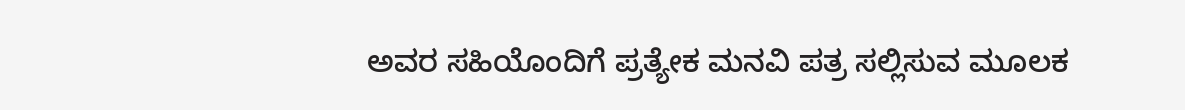ಅವರ ಸಹಿಯೊಂದಿಗೆ ಪ್ರತ್ಯೇಕ ಮನವಿ ಪತ್ರ ಸಲ್ಲಿಸುವ ಮೂಲಕ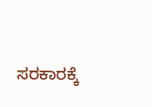ಸರಕಾರಕ್ಕೆ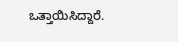ಒತ್ತಾಯಿಸಿದ್ದಾರೆ.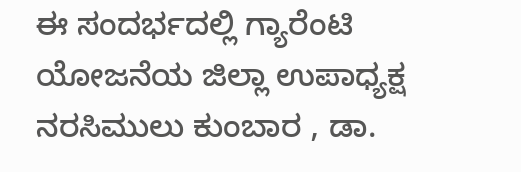ಈ ಸಂದರ್ಭದಲ್ಲಿ ಗ್ಯಾರೆಂಟಿ ಯೋಜನೆಯ ಜಿಲ್ಲಾ ಉಪಾಧ್ಯಕ್ಷ ನರಸಿಮುಲು ಕುಂಬಾರ , ಡಾ.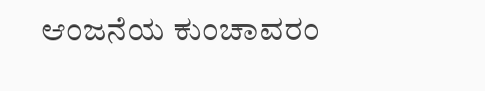ಆಂಜನೆಯ ಕುಂಚಾವರಂ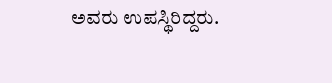ಅವರು ಉಪಸ್ಥಿರಿದ್ದರು.